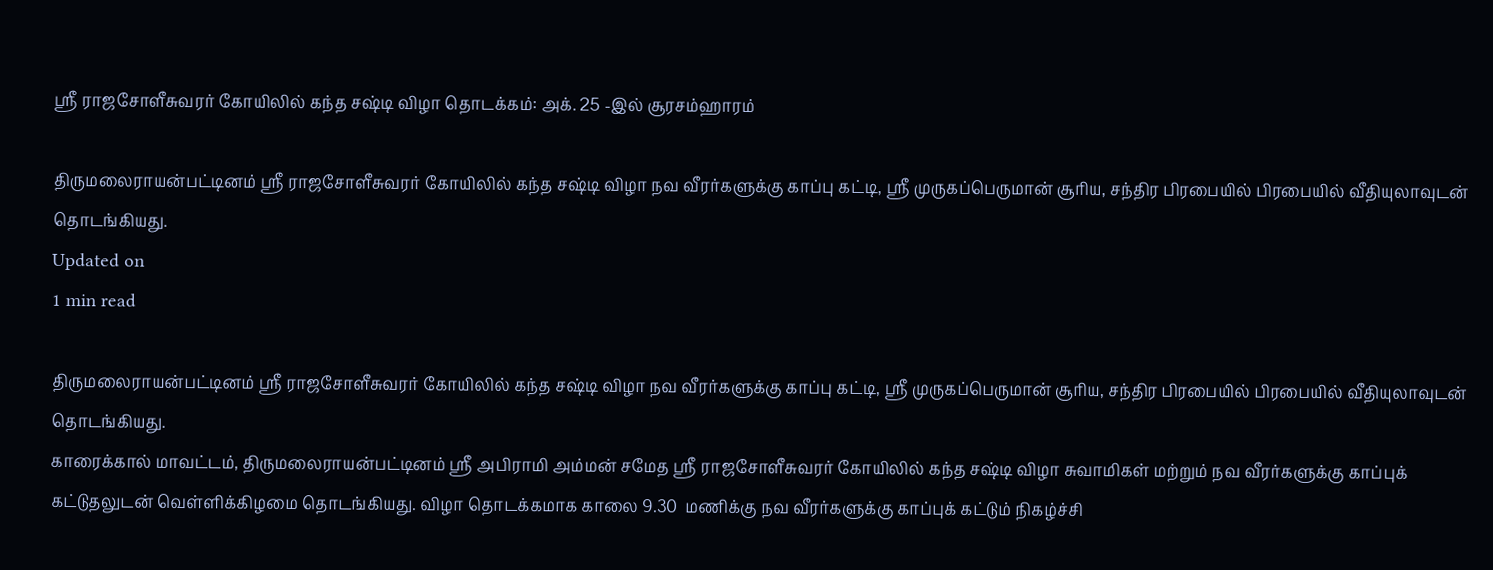ஸ்ரீ ராஜசோளீசுவரர் கோயிலில் கந்த சஷ்டி விழா தொடக்கம்: அக். 25 -இல் சூரசம்ஹாரம்

திருமலைராயன்பட்டினம் ஸ்ரீ ராஜசோளீசுவரர் கோயிலில் கந்த சஷ்டி விழா நவ வீரர்களுக்கு காப்பு கட்டி, ஸ்ரீ முருகப்பெருமான் சூரிய, சந்திர பிரபையில் பிரபையில் வீதியுலாவுடன் தொடங்கியது.
Updated on
1 min read

திருமலைராயன்பட்டினம் ஸ்ரீ ராஜசோளீசுவரர் கோயிலில் கந்த சஷ்டி விழா நவ வீரர்களுக்கு காப்பு கட்டி, ஸ்ரீ முருகப்பெருமான் சூரிய, சந்திர பிரபையில் பிரபையில் வீதியுலாவுடன் தொடங்கியது.
காரைக்கால் மாவட்டம், திருமலைராயன்பட்டினம் ஸ்ரீ அபிராமி அம்மன் சமேத ஸ்ரீ ராஜசோளீசுவரர் கோயிலில் கந்த சஷ்டி விழா சுவாமிகள் மற்றும் நவ வீரர்களுக்கு காப்புக் கட்டுதலுடன் வெள்ளிக்கிழமை தொடங்கியது. விழா தொடக்கமாக காலை 9.30  மணிக்கு நவ வீரர்களுக்கு காப்புக் கட்டும் நிகழ்ச்சி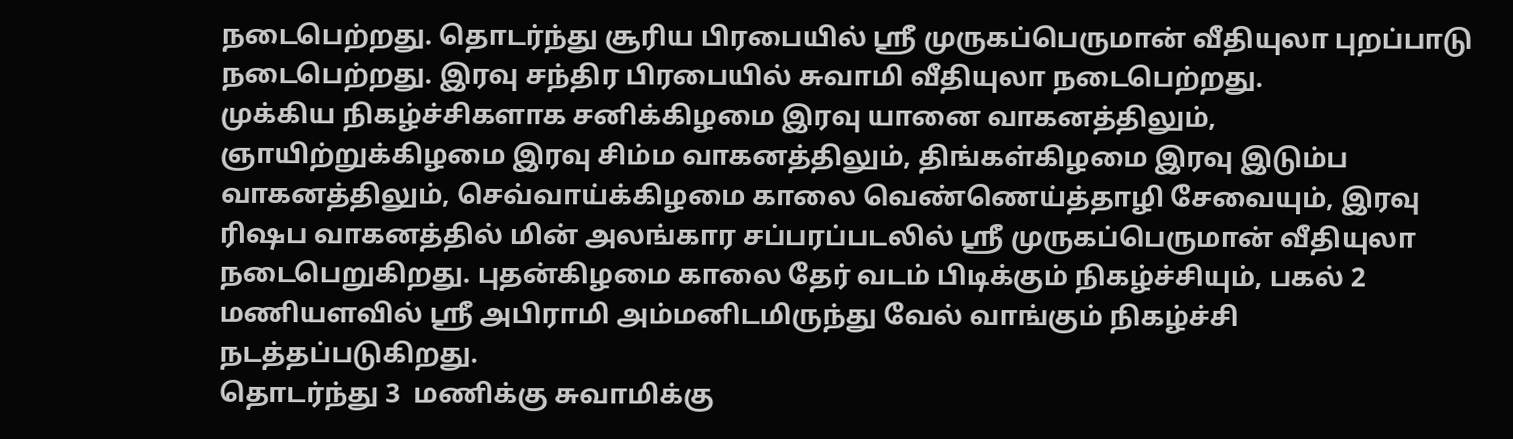நடைபெற்றது. தொடர்ந்து சூரிய பிரபையில் ஸ்ரீ முருகப்பெருமான் வீதியுலா புறப்பாடு நடைபெற்றது. இரவு சந்திர பிரபையில் சுவாமி வீதியுலா நடைபெற்றது.
முக்கிய நிகழ்ச்சிகளாக சனிக்கிழமை இரவு யானை வாகனத்திலும், ஞாயிற்றுக்கிழமை இரவு சிம்ம வாகனத்திலும், திங்கள்கிழமை இரவு இடும்ப வாகனத்திலும், செவ்வாய்க்கிழமை காலை வெண்ணெய்த்தாழி சேவையும், இரவு ரிஷப வாகனத்தில் மின் அலங்கார சப்பரப்படலில் ஸ்ரீ முருகப்பெருமான் வீதியுலா நடைபெறுகிறது. புதன்கிழமை காலை தேர் வடம் பிடிக்கும் நிகழ்ச்சியும், பகல் 2 மணியளவில் ஸ்ரீ அபிராமி அம்மனிடமிருந்து வேல் வாங்கும் நிகழ்ச்சி நடத்தப்படுகிறது.
தொடர்ந்து 3  மணிக்கு சுவாமிக்கு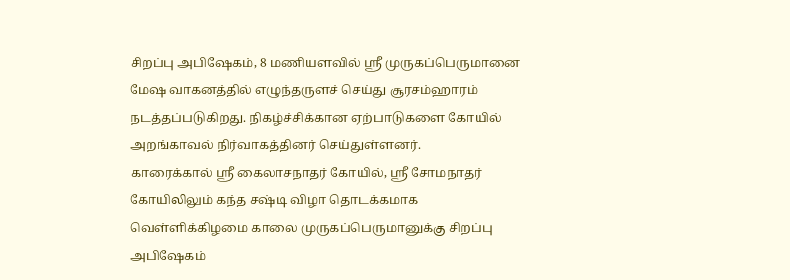சிறப்பு அபிஷேகம், 8 மணியளவில் ஸ்ரீ முருகப்பெருமானை மேஷ வாகனத்தில் எழுந்தருளச் செய்து சூரசம்ஹாரம் நடத்தப்படுகிறது. நிகழ்ச்சிக்கான ஏற்பாடுகளை கோயில் அறங்காவல் நிர்வாகத்தினர் செய்துள்ளனர்.
காரைக்கால் ஸ்ரீ கைலாசநாதர் கோயில், ஸ்ரீ சோமநாதர் கோயிலிலும் கந்த சஷ்டி விழா தொடக்கமாக வெள்ளிக்கிழமை காலை முருகப்பெருமானுக்கு சிறப்பு அபிஷேகம்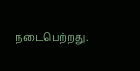நடைபெற்றது.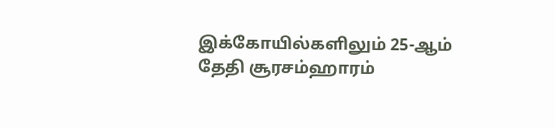இக்கோயில்களிலும் 25-ஆம் தேதி சூரசம்ஹாரம்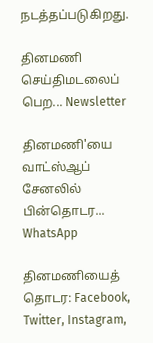நடத்தப்படுகிறது.

தினமணி செய்திமடலைப் பெற... Newsletter

தினமணி'யை வாட்ஸ்ஆப் சேனலில் பின்தொடர... WhatsApp

தினமணியைத் தொடர: Facebook, Twitter, Instagram,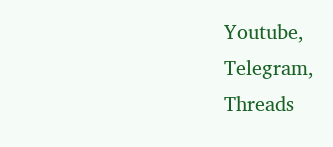Youtube, Telegram, Threads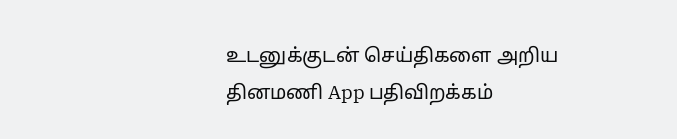உடனுக்குடன் செய்திகளை அறிய தினமணி App பதிவிறக்கம்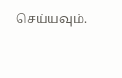செய்யவும்.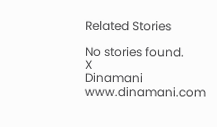Related Stories

No stories found.
X
Dinamani
www.dinamani.com